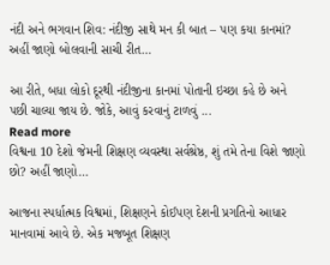નંદી અને ભગવાન શિવ: નંદીજી સાથે મન કી બાત – પણ કયા કાનમાં? અહીં જાણો બોલવાની સાચી રીત…

આ રીતે, બધા લોકો દૂરથી નંદીજીના કાનમાં પોતાની ઇચ્છા કહે છે અને પછી ચાલ્યા જાય છે. જોકે, આવું કરવાનું ટાળવું ...
Read more
વિશ્વના 10 દેશો જેમની શિક્ષણ વ્યવસ્થા સર્વશ્રેષ્ઠ, શું તમે તેના વિશે જાણો છો? અહીં જાણો…

આજના સ્પર્ધાત્મક વિશ્વમાં, શિક્ષણને કોઈપણ દેશની પ્રગતિનો આધાર માનવામાં આવે છે. એક મજબૂત શિક્ષણ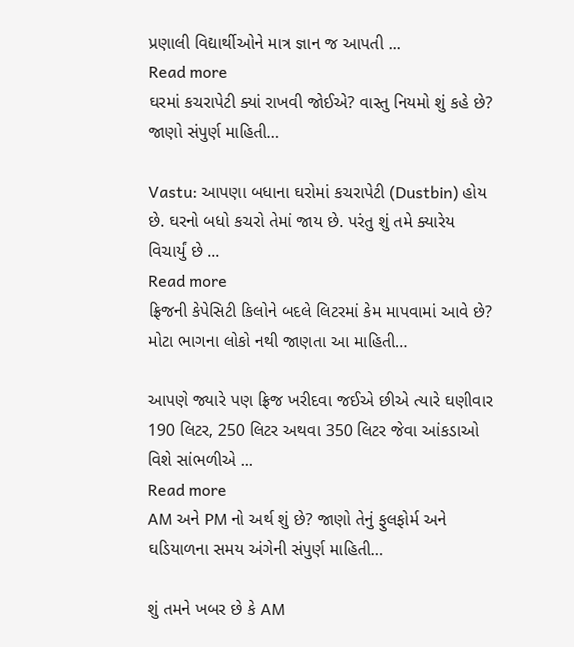પ્રણાલી વિદ્યાર્થીઓને માત્ર જ્ઞાન જ આપતી ...
Read more
ઘરમાં કચરાપેટી ક્યાં રાખવી જોઈએ? વાસ્તુ નિયમો શું કહે છે? જાણો સંપુર્ણ માહિતી…

Vastu: આપણા બધાના ઘરોમાં કચરાપેટી (Dustbin) હોય છે. ઘરનો બધો કચરો તેમાં જાય છે. પરંતુ શું તમે ક્યારેય વિચાર્યું છે ...
Read more
ફ્રિજની કેપેસિટી કિલોને બદલે લિટરમાં કેમ માપવામાં આવે છે? મોટા ભાગના લોકો નથી જાણતા આ માહિતી…

આપણે જ્યારે પણ ફ્રિજ ખરીદવા જઈએ છીએ ત્યારે ઘણીવાર 190 લિટર, 250 લિટર અથવા 350 લિટર જેવા આંકડાઓ વિશે સાંભળીએ ...
Read more
AM અને PM નો અર્થ શું છે? જાણો તેનું ફુલફોર્મ અને ઘડિયાળના સમય અંગેની સંપુર્ણ માહિતી…

શું તમને ખબર છે કે AM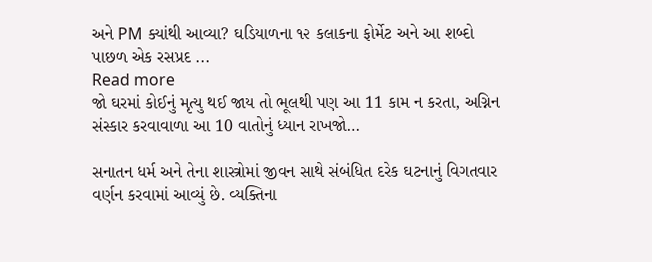અને PM ક્યાંથી આવ્યા? ઘડિયાળના ૧૨ કલાકના ફોર્મેટ અને આ શબ્દો પાછળ એક રસપ્રદ ...
Read more
જો ઘરમાં કોઈનું મૃત્યુ થઈ જાય તો ભૂલથી પણ આ 11 કામ ન કરતા, અગ્નિન સંસ્કાર કરવાવાળા આ 10 વાતોનું ધ્યાન રાખજો…

સનાતન ધર્મ અને તેના શાસ્ત્રોમાં જીવન સાથે સંબંધિત દરેક ઘટનાનું વિગતવાર વર્ણન કરવામાં આવ્યું છે. વ્યક્તિના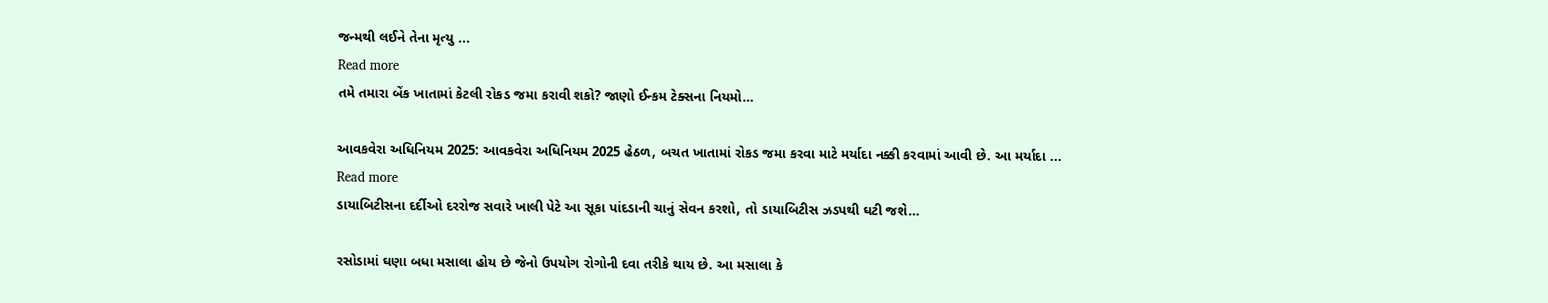જન્મથી લઈને તેના મૃત્યુ ...
Read more
તમે તમારા બેંક ખાતામાં કેટલી રોકડ જમા કરાવી શકો? જાણો ઈન્કમ ટેક્સના નિયમો…

આવકવેરા અધિનિયમ 2025: આવકવેરા અધિનિયમ 2025 હેઠળ, બચત ખાતામાં રોકડ જમા કરવા માટે મર્યાદા નક્કી કરવામાં આવી છે. આ મર્યાદા ...
Read more
ડાયાબિટીસના દર્દીઓ દરરોજ સવારે ખાલી પેટે આ સૂકા પાંદડાની ચાનું સેવન કરશો, તો ડાયાબિટીસ ઝડપથી ઘટી જશે…

રસોડામાં ઘણા બધા મસાલા હોય છે જેનો ઉપયોગ રોગોની દવા તરીકે થાય છે. આ મસાલા કે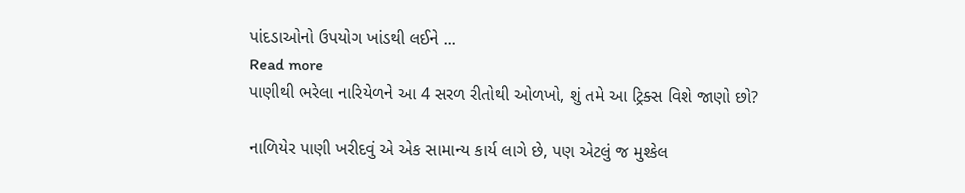પાંદડાઓનો ઉપયોગ ખાંડથી લઈને ...
Read more
પાણીથી ભરેલા નારિયેળને આ 4 સરળ રીતોથી ઓળખો, શું તમે આ ટ્રિક્સ વિશે જાણો છો?

નાળિયેર પાણી ખરીદવું એ એક સામાન્ય કાર્ય લાગે છે, પણ એટલું જ મુશ્કેલ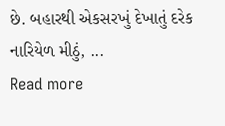છે. બહારથી એકસરખું દેખાતું દરેક નારિયેળ મીઠું, ...
Read more